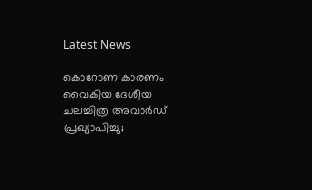Latest News

കൊറോണ കാരണം വൈകിയ ദേശീയ ചലച്ചിത്ര അവാർഡ് പ്രഖ്യാപിച്ചു;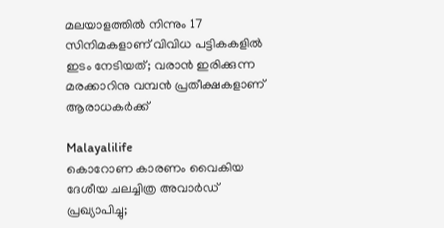മലയാളത്തില്‍ നിന്നും 17 സിനിമകളാണ് വിവിധ പട്ടികകളില്‍ ഇടം നേടിയത്; വരാൻ ഇരിക്കുന്ന മരക്കാറിനു വമ്പൻ പ്രതീക്ഷകളാണ് ആരാധകർക്ക്

Malayalilife
കൊറോണ കാരണം വൈകിയ ദേശീയ ചലച്ചിത്ര അവാർഡ് പ്രഖ്യാപിച്ചു;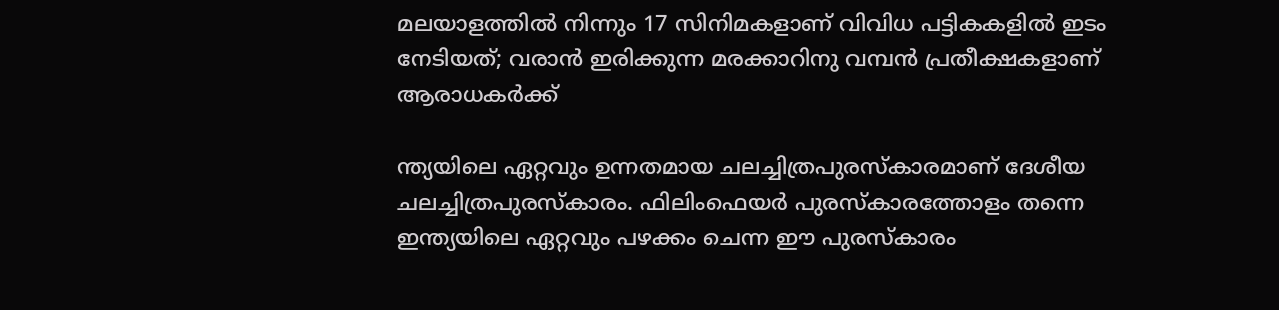മലയാളത്തില്‍ നിന്നും 17 സിനിമകളാണ് വിവിധ പട്ടികകളില്‍ ഇടം നേടിയത്; വരാൻ ഇരിക്കുന്ന മരക്കാറിനു വമ്പൻ പ്രതീക്ഷകളാണ് ആരാധകർക്ക്

ന്ത്യയിലെ ഏറ്റവും ഉന്നതമായ ചലച്ചിത്രപുരസ്കാരമാണ് ദേശീയ ചലച്ചിത്രപുരസ്കാരം. ഫിലിംഫെയർ പുരസ്കാരത്തോളം തന്നെ ഇന്ത്യയിലെ ഏറ്റവും പഴക്കം ചെന്ന ഈ പുരസ്കാരം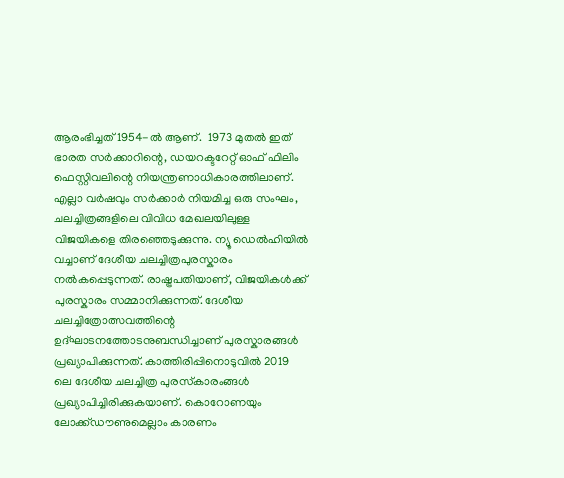ആരംഭിച്ചത് 1954-ൽ ആണ്.  1973 മുതൽ ഇത് ഭാരത സർക്കാറിന്റെ, ഡയറക്ടറേറ്റ് ഓഫ് ഫിലിം ഫെസ്റ്റിവലിന്റെ നിയന്ത്രണാധികാരത്തിലാണ്. എല്ലാ വർഷവും സർക്കാർ നിയമിച്ച ഒരു സംഘം, ചലച്ചിത്രങ്ങളിലെ വിവിധ മേഖലയിലുള്ള വിജയികളെ തിരഞ്ഞെടുക്കുന്നു. ന്യൂ ഡെൽഹിയിൽ വച്ചാണ് ദേശീയ ചലച്ചിത്രപുരസ്കാരം നൽകപ്പെടുന്നത്. രാഷ്ട്രപതിയാണ്, വിജയികൾക്ക് പുരസ്കാരം സമ്മാനിക്കുന്നത്. ദേശീയ ചലച്ചിത്രോത്സവത്തിന്റെ ഉദ്ഘാടനത്തോടനുബന്ധിച്ചാണ് പുരസ്കാരങ്ങൾ പ്രഖ്യാപിക്കുന്നത്. കാത്തിരിപ്പിനൊടുവില്‍ 2019 ലെ ദേശീയ ചലച്ചിത്ര പുരസ്‌കാരംങ്ങള്‍ പ്രഖ്യാപിച്ചിരിക്കുകയാണ്. കൊറോണയും ലോക്ക്ഡൗണുമെല്ലാം കാരണം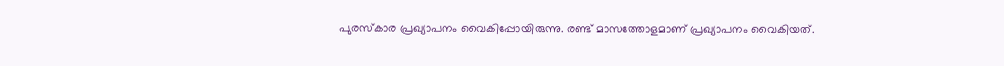പുരസ്‌കാര പ്രഖ്യാപനം വൈകിപ്പോയിരുന്നു. രണ്ട് മാസത്തോളമാണ് പ്രഖ്യാപനം വൈകിയത്.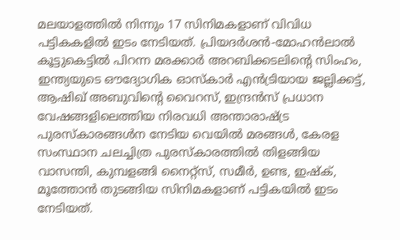മലയാളത്തില്‍ നിന്നും 17 സിനിമകളാണ് വിവിധ പട്ടികകളില്‍ ഇടം നേടിയത്. പ്രിയദര്‍ശന്‍-മോഹന്‍ലാല്‍ കൂട്ടുകെട്ടില്‍ പിറന്ന മരക്കാര്‍ അറബിക്കടലിന്റെ സിംഹം, ഇന്ത്യയുടെ ഔദ്യോഗിക ഓസ്‌കാര്‍ എന്‍ട്രിയായ ജല്ലിക്കട്ട്, ആഷിഖ് അബുവിന്റെ വൈറസ്, ഇന്ദ്രന്‍സ് പ്രധാന വേഷങ്ങളിലെത്തിയ നിരവധി അന്താരാഷ്ട്ര പുരസ്‌കാരങ്ങള്‍ന നേടിയ വെയില്‍ മരങ്ങള്‍, കേരള സംസ്ഥാന ചലച്ചിത്ര പുരസ്‌കാരത്തില്‍ തിളങ്ങിയ വാസന്തി, കുമ്പളങ്ങി നൈറ്റ്‌സ്, സമീര്‍, ഉണ്ട, ഇഷ്‌ക്, മൂത്തോന്‍ തുടങ്ങിയ സിനിമകളാണ് പട്ടികയില്‍ ഇടം നേടിയത്.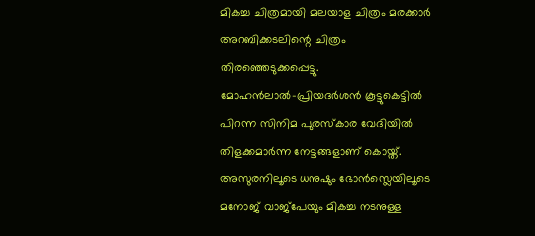മികച്ച ചിത്രമായി മലയാള ചിത്രം മരക്കാര്‍ അറബിക്കടലിന്റെ ചിത്രം തിരഞ്ഞെടുക്കപ്പെട്ടു. മോഹന്‍ലാല്‍-പ്രിയദര്‍ശന്‍ കൂട്ടുകെട്ടില്‍ പിറന്ന സിനിമ പുരസ്‌കാര വേദിയില്‍ തിളക്കമാര്‍ന്ന നേട്ടങ്ങളാണ് കൊയ്ത്. അസുരനിലൂടെ ധനുഷും ഭോന്‍സ്ലെയിലൂടെ മനോജ് വാജ്‌പേയും മികച്ച നടനുള്ള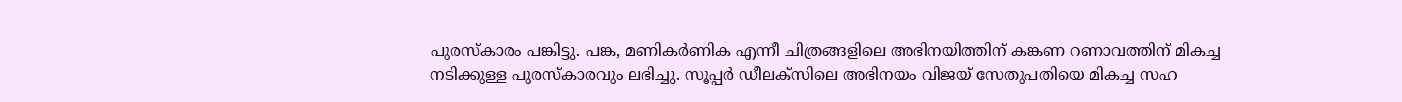പുരസ്‌കാരം പങ്കിട്ടു. പങ്ക, മണികര്‍ണിക എന്നീ ചിത്രങ്ങളിലെ അഭിനയിത്തിന് കങ്കണ റണാവത്തിന് മികച്ച നടിക്കുള്ള പുരസ്‌കാരവും ലഭിച്ചു. സൂപ്പര്‍ ഡീലക്‌സിലെ അഭിനയം വിജയ് സേതുപതിയെ മികച്ച സഹ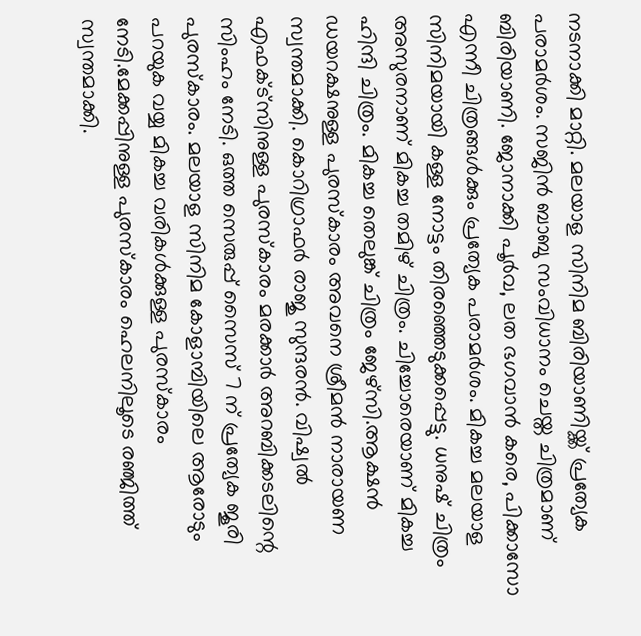നടനാക്കി മാറ്റി. മലയാള സിനിമ ബിരിയാണിയ്ക്ക് പ്രത്യേക പരാമർശം. സജിന്‍ ബാബു സംവിധാനം ചെയ്ത ചിത്രമാണ് ബിരിയാണി. ജോനാക്കി പൂര്‍വ, ലത ഭഗവാന്‍ കരെ, പിക്കാസോ എന്നീ ചിത്രങ്ങള്‍ക്കും പ്രത്യേക പരാമർശം. മികച്ച മലയാള സിനിമയായി കള്ള നോട്ടം തിരഞ്ഞെടുക്കപ്പെട്ടു. ധനുഷ് ചിത്രം അസുരനാണ് മികച്ച തമിഴ് ചിത്രം. ചിച്ചോരെയാണ് മികച്ച ഹിന്ദി ചിത്രം. മികച്ച തെലുങ്ക് ചിത്രം ജേഴ്‌സി.ആക്ഷന്‍ ഡയറക്ഷനുള്ള പുരസ്‌കാരം അവനെ ശ്രീമന്‍ നാരായണ സ്വന്തമാക്കി. കൊറിഗ്രാഫര്‍ രാജു സുന്ദരന്‍. വിഷ്വല്‍ എഫക്ട്‌സിനുള്ള പുരസ്‌കാരം മരക്കാര്‍ അറബിക്കടലിന്റെ സിംഹം നേടി. ഒത്ത സെരുപ്പ് സൈസ് 7 ന് പ്രത്യേക ജൂരി പുരസ്‌കാരം. മലയാള സിനിമ കോളാമ്പിയിലെ ആരോടും പറയുക വയ്യ മികച്ച വരികള്‍ക്കുള്ള പുരസ്‌കാരം നേടി.മേക്കപ്പിനുള്ള പുരസ്‌കാരം ഹെലനിലൂടെ രഞ്ജിത്ത് സ്വന്തമാക്കി.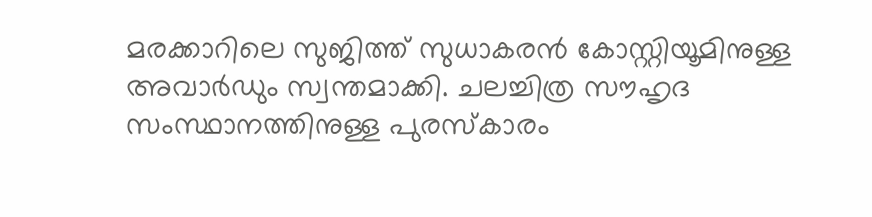മരക്കാറിലെ സുജിത്ത് സുധാകരന്‍ കോസ്റ്റിയൂമിനുള്ള അവാര്‍ഡും സ്വന്തമാക്കി. ചലച്ചിത്ര സൗഹൃദ സംസ്ഥാനത്തിനുള്ള പുരസ്‌കാരം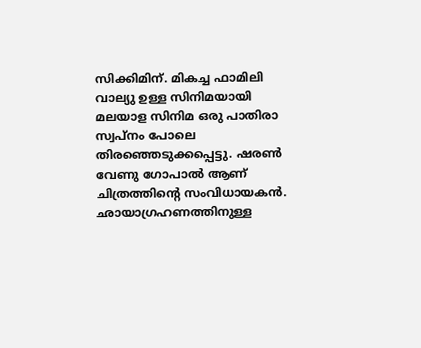സിക്കിമിന്. മികച്ച ഫാമിലി വാല്യു ഉള്ള സിനിമയായി മലയാള സിനിമ ഒരു പാതിരാ സ്വപ്‌നം പോലെ തിരഞ്ഞെടുക്കപ്പെട്ടു. ഷരണ്‍ വേണു ഗോപാല്‍ ആണ് ചിത്രത്തിന്‍റെ സംവിധായകന്‍. ഛായാഗ്രഹണത്തിനുള്ള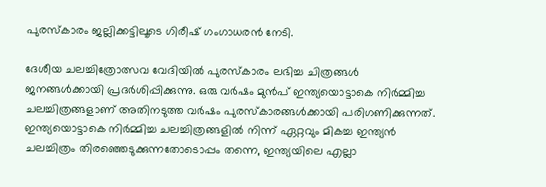പുരസ്‌കാരം ജല്ലിക്കട്ടിലൂടെ ഗിരീഷ് ഗംഗാധരന്‍ നേടി.

ദേശീയ ചലച്ചിത്രോത്സവ വേദിയിൽ പുരസ്കാരം ലഭിച്ച ചിത്രങ്ങൾ ജനങ്ങൾക്കായി പ്രദർശിപ്പിക്കുന്നു. ഒരു വർഷം മുൻപ് ഇന്ത്യയൊട്ടാകെ നിർമ്മിച്ച ചലച്ചിത്രങ്ങളാണ് അതിനടുത്ത വർഷം പുരസ്കാരങ്ങൾക്കായി പരിഗണിക്കുന്നത്. ഇന്ത്യയൊട്ടാകെ നിർമ്മിച്ച ചലച്ചിത്രങ്ങളിൽ നിന്ന് ഏറ്റവും മികച്ച ഇന്ത്യൻ ചലച്ചിത്രം തിരഞ്ഞെടുക്കുന്നതോടൊപ്പം തന്നെ, ഇന്ത്യയിലെ എല്ലാ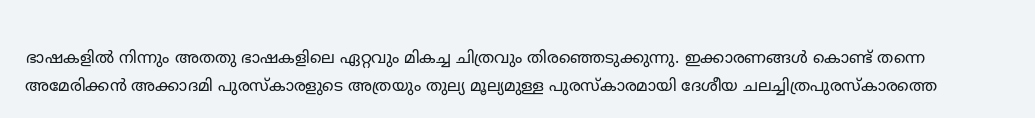ഭാഷ‍കളിൽ നിന്നും അതതു ഭാഷകളിലെ ഏറ്റവും മികച്ച ചിത്രവും തിരഞ്ഞെടുക്കുന്നു. ഇക്കാരണങ്ങൾ കൊണ്ട് തന്നെ അമേരിക്കൻ അക്കാദമി പുരസ്കാരളുടെ അത്രയും തുല്യ മൂല്യമുള്ള പുരസ്കാരമായി ദേശീയ ചലച്ചിത്രപുരസ്കാരത്തെ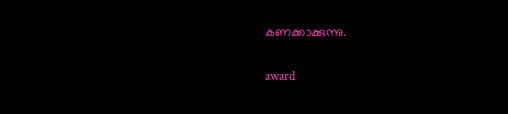കണക്കാക്കുന്നു.

award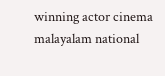winning actor cinema malayalam national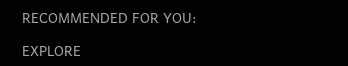RECOMMENDED FOR YOU:

EXPLORE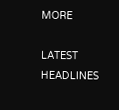MORE

LATEST HEADLINES